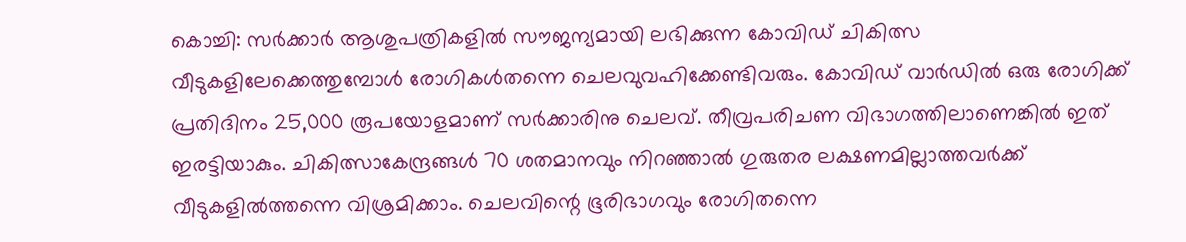കൊച്ചി: സർക്കാർ ആശുപത്രികളിൽ സൗജന്യമായി ലഭിക്കുന്ന കോവിഡ് ചികിത്സ വീടുകളിലേക്കെത്തുമ്പോൾ രോഗികൾതന്നെ ചെലവുവഹിക്കേണ്ടിവരും. കോവിഡ് വാർഡിൽ ഒരു രോഗിക്ക് പ്രതിദിനം 25,000 രൂപയോളമാണ് സർക്കാരിനു ചെലവ്. തീവ്രപരിചണ വിഭാഗത്തിലാണെങ്കിൽ ഇത് ഇരട്ടിയാകും. ചികിത്സാകേന്ദ്രങ്ങൾ 70 ശതമാനവും നിറഞ്ഞാൽ ഗുരുതര ലക്ഷണമില്ലാത്തവർക്ക് വീടുകളിൽത്തന്നെ വിശ്രമിക്കാം. ചെലവിന്റെ ഭൂരിഭാഗവും രോഗിതന്നെ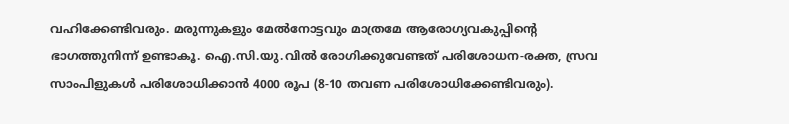വഹിക്കേണ്ടിവരും. മരുന്നുകളും മേൽനോട്ടവും മാത്രമേ ആരോഗ്യവകുപ്പിന്റെ ഭാഗത്തുനിന്ന് ഉണ്ടാകൂ. ഐ.സി.യു.വിൽ രോഗിക്കുവേണ്ടത് പരിശോധന-രക്ത, സ്രവ സാംപിളുകൾ പരിശോധിക്കാൻ 4000 രൂപ (8-10 തവണ പരിശോധിക്കേണ്ടിവരും).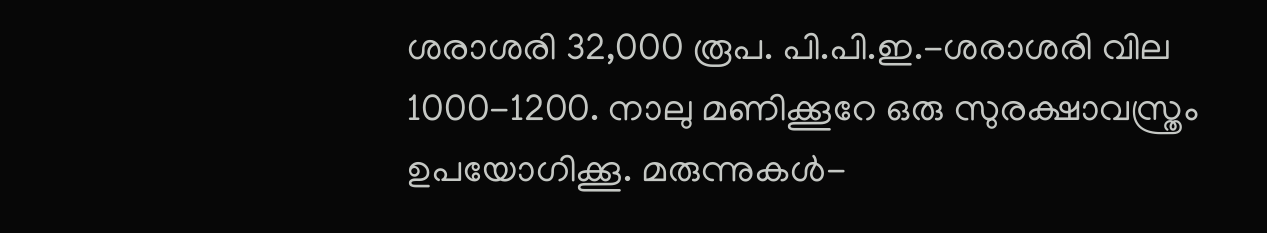ശരാശരി 32,000 രൂപ. പി.പി.ഇ.-ശരാശരി വില 1000-1200. നാലു മണിക്കൂറേ ഒരു സുരക്ഷാവസ്ത്രം ഉപയോഗിക്കൂ. മരുന്നുകൾ-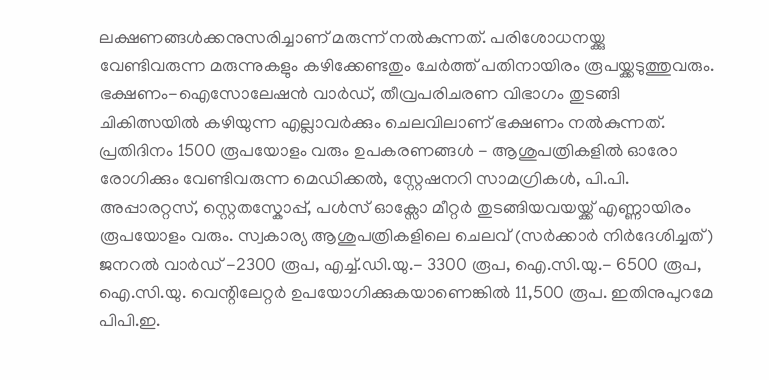ലക്ഷണങ്ങൾക്കനുസരിച്ചാണ് മരുന്ന് നൽകുന്നത്. പരിശോധനയ്ക്കു വേണ്ടിവരുന്ന മരുന്നുകളും കഴിക്കേണ്ടതും ചേർത്ത് പതിനായിരം രൂപയ്ക്കടുത്തുവരും. ഭക്ഷണം-ഐസോലേഷൻ വാർഡ്, തീവ്രപരിചരണ വിഭാഗം തുടങ്ങി ചികിത്സയിൽ കഴിയുന്ന എല്ലാവർക്കും ചെലവിലാണ് ഭക്ഷണം നൽകുന്നത്. പ്രതിദിനം 1500 രൂപയോളം വരും ഉപകരണങ്ങൾ - ആശുപത്രികളിൽ ഓരോ രോഗിക്കും വേണ്ടിവരുന്ന മെഡിക്കൽ, സ്റ്റേഷനറി സാമഗ്രികൾ, പി.പി. അപ്പാരറ്റസ്, സ്റ്റെതസ്കോപ്പ്, പൾസ് ഓക്സോ മീറ്റർ തുടങ്ങിയവയയ്ക്ക് എണ്ണായിരം രൂപയോളം വരും. സ്വകാര്യ ആശുപത്രികളിലെ ചെലവ് (സർക്കാർ നിർദേശിച്ചത്) ജനറൽ വാർഡ് -2300 രൂപ, എച്ച്.ഡി.യു.- 3300 രൂപ, ഐ.സി.യു.- 6500 രൂപ, ഐ.സി.യു. വെന്റിലേറ്റർ ഉപയോഗിക്കുകയാണെങ്കിൽ 11,500 രൂപ. ഇതിനുപുറമേ പിപി.ഇ.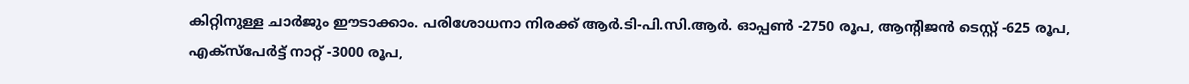കിറ്റിനുള്ള ചാർജും ഈടാക്കാം. പരിശോധനാ നിരക്ക് ആർ.ടി-പി.സി.ആർ. ഓപ്പൺ -2750 രൂപ, ആന്റിജൻ ടെസ്റ്റ് -625 രൂപ, എക്സ്പേർട്ട് നാറ്റ് -3000 രൂപ,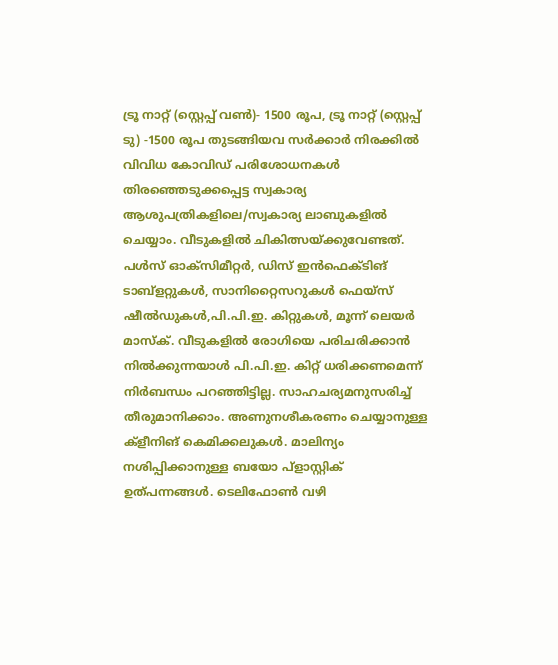ട്രൂ നാറ്റ് (സ്റ്റെപ്പ് വൺ)- 1500 രൂപ, ട്രൂ നാറ്റ് (സ്റ്റെപ്പ് ടു) -1500 രൂപ തുടങ്ങിയവ സർക്കാർ നിരക്കിൽ വിവിധ കോവിഡ് പരിശോധനകൾ തിരഞ്ഞെടുക്കപ്പെട്ട സ്വകാര്യ ആശുപത്രികളിലെ/സ്വകാര്യ ലാബുകളിൽ ചെയ്യാം. വീടുകളിൽ ചികിത്സയ്ക്കുവേണ്ടത്. പൾസ് ഓക്സിമീറ്റർ, ഡിസ് ഇൻഫെക്ടിങ് ടാബ്ളറ്റുകൾ, സാനിറ്റൈസറുകൾ ഫെയ്സ് ഷീൽഡുകൾ,പി.പി.ഇ. കിറ്റുകൾ, മൂന്ന് ലെയർ മാസ്ക്. വീടുകളിൽ രോഗിയെ പരിചരിക്കാൻ നിൽക്കുന്നയാൾ പി.പി.ഇ. കിറ്റ് ധരിക്കണമെന്ന് നിർബന്ധം പറഞ്ഞിട്ടില്ല. സാഹചര്യമനുസരിച്ച് തീരുമാനിക്കാം. അണുനശീകരണം ചെയ്യാനുള്ള ക്ളീനിങ് കെമിക്കലുകൾ. മാലിന്യം നശിപ്പിക്കാനുള്ള ബയോ പ്ളാസ്റ്റിക് ഉത്പന്നങ്ങൾ. ടെലിഫോൺ വഴി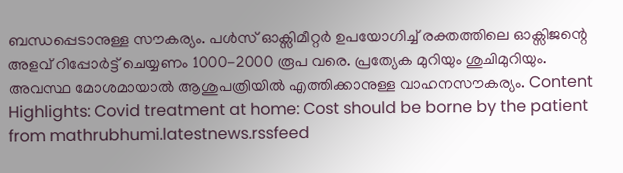ബന്ധപ്പെടാനുള്ള സൗകര്യം. പൾസ് ഓക്സിമീറ്റർ ഉപയോഗിച്ച് രക്തത്തിലെ ഓക്സിജന്റെ അളവ് റിപ്പോർട്ട് ചെയ്യണം 1000-2000 രൂപ വരെ. പ്രത്യേക മുറിയും ശുചിമുറിയും. അവസ്ഥ മോശമായാൽ ആശുപത്രിയിൽ എത്തിക്കാനുള്ള വാഹനസൗകര്യം. Content Highlights: Covid treatment at home: Cost should be borne by the patient
from mathrubhumi.latestnews.rssfeed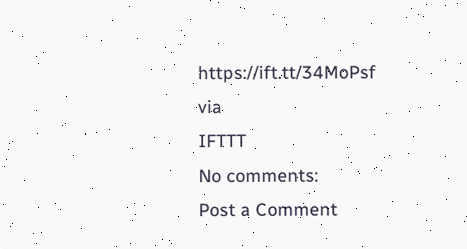https://ift.tt/34MoPsf
via
IFTTT
No comments:
Post a Comment